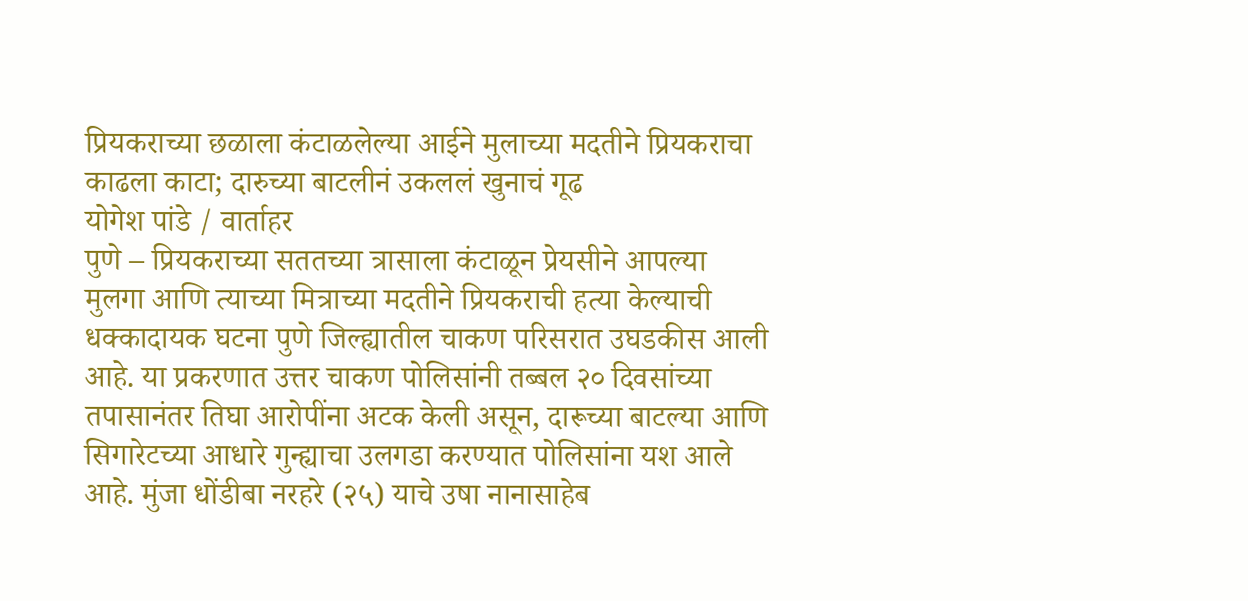प्रियकराच्या छळाला कंटाळलेल्या आईने मुलाच्या मदतीने प्रियकराचा काढला काटा; दारुच्या बाटलीनं उकललं खुनाचं गूढ
योगेश पांडे / वार्ताहर
पुणे – प्रियकराच्या सततच्या त्रासाला कंटाळून प्रेयसीने आपल्या मुलगा आणि त्याच्या मित्राच्या मदतीने प्रियकराची हत्या केल्याची धक्कादायक घटना पुणे जिल्ह्यातील चाकण परिसरात उघडकीस आली आहे. या प्रकरणात उत्तर चाकण पोलिसांनी तब्बल २० दिवसांच्या तपासानंतर तिघा आरोपींना अटक केली असून, दारूच्या बाटल्या आणि सिगारेटच्या आधारे गुन्ह्याचा उलगडा करण्यात पोलिसांना यश आले आहे. मुंजा धोंडीबा नरहरे (२५) याचे उषा नानासाहेब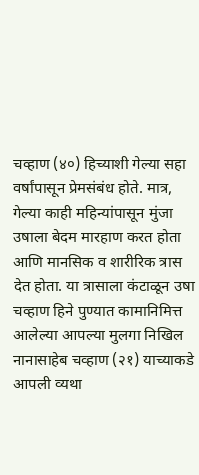चव्हाण (४०) हिच्याशी गेल्या सहा वर्षांपासून प्रेमसंबंध होते. मात्र, गेल्या काही महिन्यांपासून मुंजा उषाला बेदम मारहाण करत होता आणि मानसिक व शारीरिक त्रास देत होता. या त्रासाला कंटाळून उषा चव्हाण हिने पुण्यात कामानिमित्त आलेल्या आपल्या मुलगा निखिल नानासाहेब चव्हाण (२१) याच्याकडे आपली व्यथा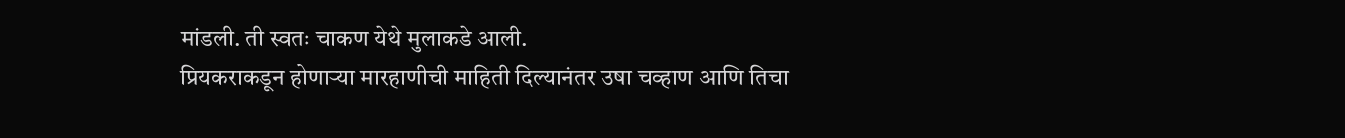मांडली. ती स्वतः चाकण येथे मुलाकडे आली.
प्रियकराकडून होणाऱ्या मारहाणीची माहिती दिल्यानंतर उषा चव्हाण आणि तिचा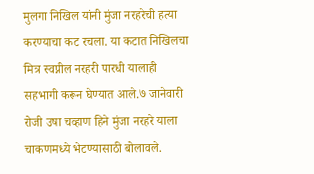मुलगा निखिल यांनी मुंजा नरहरेची हत्या करण्याचा कट रचला. या कटात निखिलचा मित्र स्वप्नील नरहरी पारधी यालाही सहभागी करून घेण्यात आले.७ जानेवारी रोजी उषा चव्हाण हिने मुंजा नरहरे याला चाकणमध्ये भेटण्यासाठी बोलावले.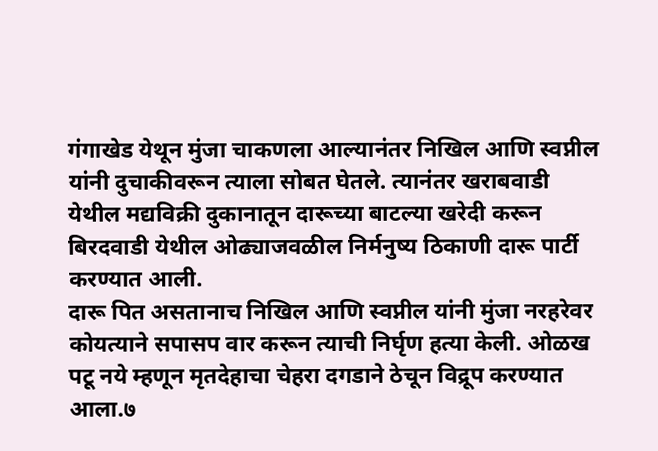गंगाखेड येथून मुंजा चाकणला आल्यानंतर निखिल आणि स्वप्नील यांनी दुचाकीवरून त्याला सोबत घेतले. त्यानंतर खराबवाडी येथील मद्यविक्री दुकानातून दारूच्या बाटल्या खरेदी करून बिरदवाडी येथील ओढ्याजवळील निर्मनुष्य ठिकाणी दारू पार्टी करण्यात आली.
दारू पित असतानाच निखिल आणि स्वप्नील यांनी मुंजा नरहरेवर कोयत्याने सपासप वार करून त्याची निर्घृण हत्या केली. ओळख पटू नये म्हणून मृतदेहाचा चेहरा दगडाने ठेचून विद्रूप करण्यात आला.७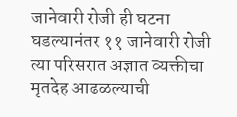जानेवारी रोजी ही घटना घडल्यानंतर ११ जानेवारी रोजी त्या परिसरात अज्ञात व्यक्तीचा मृतदेह आढळल्याची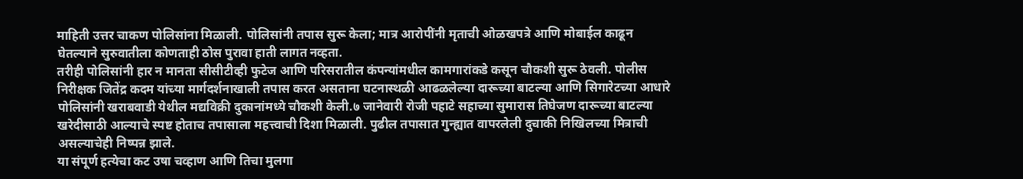माहिती उत्तर चाकण पोलिसांना मिळाली. पोलिसांनी तपास सुरू केला; मात्र आरोपींनी मृताची ओळखपत्रे आणि मोबाईल काढून घेतल्याने सुरुवातीला कोणताही ठोस पुरावा हाती लागत नव्हता.
तरीही पोलिसांनी हार न मानता सीसीटीव्ही फुटेज आणि परिसरातील कंपन्यांमधील कामगारांकडे कसून चौकशी सुरू ठेवली. पोलीस निरीक्षक जितेंद्र कदम यांच्या मार्गदर्शनाखाली तपास करत असताना घटनास्थळी आढळलेल्या दारूच्या बाटल्या आणि सिगारेटच्या आधारे पोलिसांनी खराबवाडी येथील मद्यविक्री दुकानांमध्ये चौकशी केली.७ जानेवारी रोजी पहाटे सहाच्या सुमारास तिघेजण दारूच्या बाटल्या खरेदीसाठी आल्याचे स्पष्ट होताच तपासाला महत्त्वाची दिशा मिळाली. पुढील तपासात गुन्ह्यात वापरलेली दुचाकी निखिलच्या मित्राची असल्याचेही निष्पन्न झाले.
या संपूर्ण हत्येचा कट उषा चव्हाण आणि तिचा मुलगा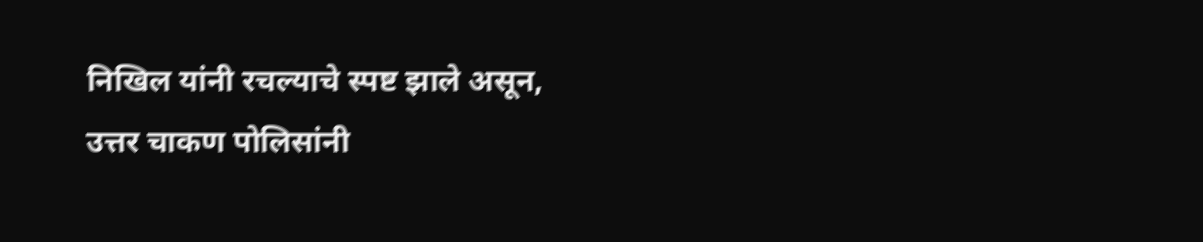निखिल यांनी रचल्याचे स्पष्ट झाले असून, उत्तर चाकण पोलिसांनी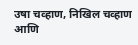उषा चव्हाण, निखिल चव्हाण आणि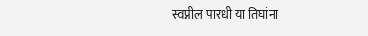स्वप्नील पारधी या तिघांना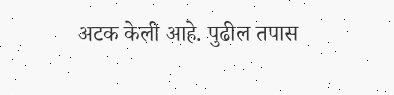अटक केली आहे. पुढील तपास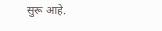सुरू आहे.